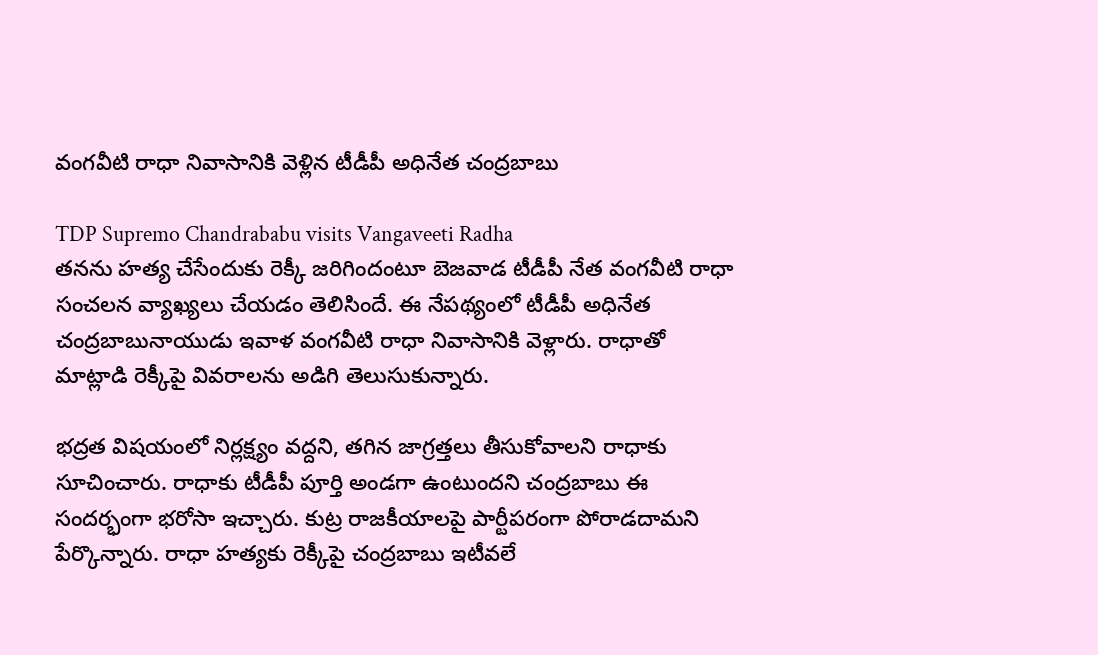వంగవీటి రాధా నివాసానికి వెళ్లిన టీడీపీ అధినేత చంద్రబాబు

TDP Supremo Chandrababu visits Vangaveeti Radha
తనను హత్య చేసేందుకు రెక్కీ జరిగిందంటూ బెజవాడ టీడీపీ నేత వంగవీటి రాధా సంచలన వ్యాఖ్యలు చేయడం తెలిసిందే. ఈ నేపథ్యంలో టీడీపీ అధినేత చంద్రబాబునాయుడు ఇవాళ వంగవీటి రాధా నివాసానికి వెళ్లారు. రాధాతో మాట్లాడి రెక్కీపై వివరాలను అడిగి తెలుసుకున్నారు.

భద్రత విషయంలో నిర్లక్ష్యం వద్దని, తగిన జాగ్రత్తలు తీసుకోవాలని రాధాకు సూచించారు. రాధాకు టీడీపీ పూర్తి అండగా ఉంటుందని చంద్రబాబు ఈ సందర్భంగా భరోసా ఇచ్చారు. కుట్ర రాజకీయాలపై పార్టీపరంగా పోరాడదామని పేర్కొన్నారు. రాధా హత్యకు రెక్కీపై చంద్రబాబు ఇటీవలే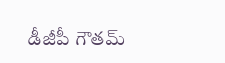డీజీపీ గౌతమ్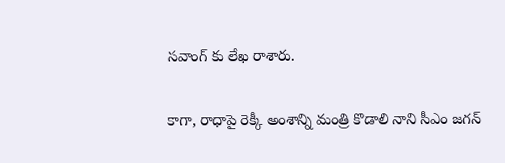సవాంగ్ కు లేఖ రాశారు.

కాగా, రాధాపై రెక్కీ అంశాన్ని మంత్రి కొడాలి నాని సీఎం జగన్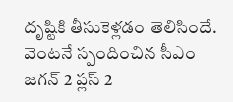దృష్టికి తీసుకెళ్లడం తెలిసిందే. వెంటనే స్పందించిన సీఎం జగన్ 2 ప్లస్ 2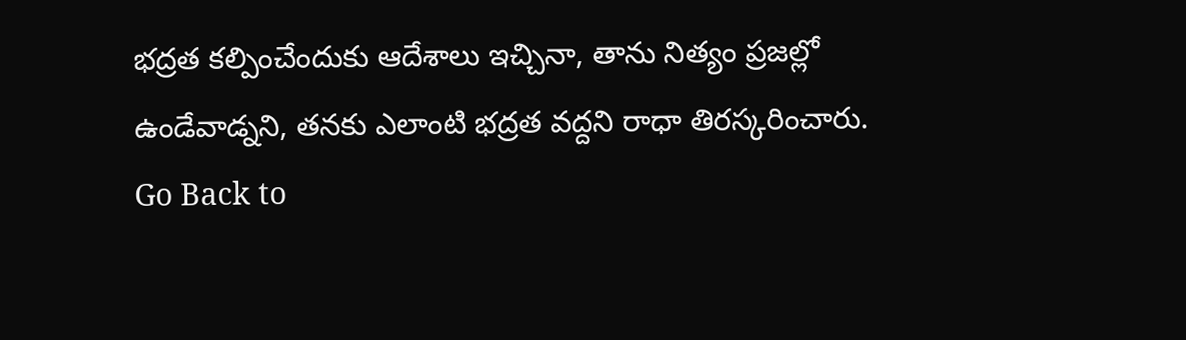భద్రత కల్పించేందుకు ఆదేశాలు ఇచ్చినా, తాను నిత్యం ప్రజల్లో ఉండేవాడ్నని, తనకు ఎలాంటి భద్రత వద్దని రాధా తిరస్కరించారు.
Go Back to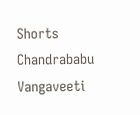Shorts
Chandrababu
Vangaveeti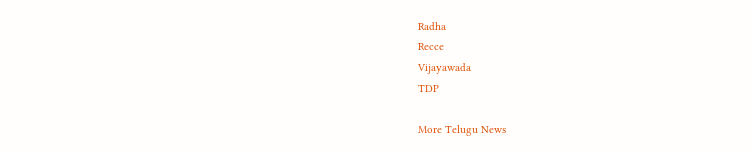Radha
Recce
Vijayawada
TDP

More Telugu News